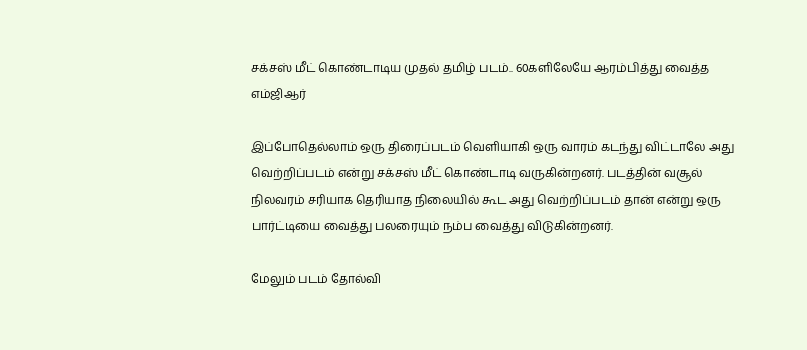சக்சஸ் மீட் கொண்டாடிய முதல் தமிழ் படம்.. 60களிலேயே ஆரம்பித்து வைத்த எம்ஜிஆர்

இப்போதெல்லாம் ஒரு திரைப்படம் வெளியாகி ஒரு வாரம் கடந்து விட்டாலே அது வெற்றிப்படம் என்று சக்சஸ் மீட் கொண்டாடி வருகின்றனர். படத்தின் வசூல் நிலவரம் சரியாக தெரியாத நிலையில் கூட அது வெற்றிப்படம் தான் என்று ஒரு பார்ட்டியை வைத்து பலரையும் நம்ப வைத்து விடுகின்றனர்.

மேலும் படம் தோல்வி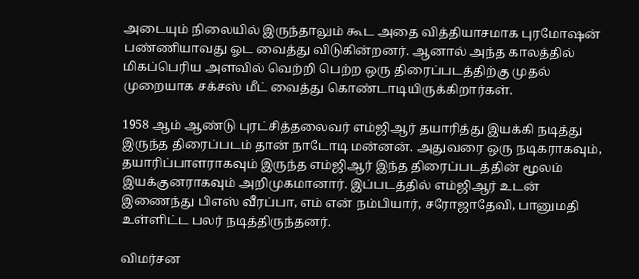அடையும் நிலையில் இருந்தாலும் கூட அதை வித்தியாசமாக புரமோஷன் பண்ணியாவது ஓட வைத்து விடுகின்றனர். ஆனால் அந்த காலத்தில் மிகப்பெரிய அளவில் வெற்றி பெற்ற ஒரு திரைப்படத்திற்கு முதல் முறையாக சக்சஸ் மீட் வைத்து கொண்டாடியிருக்கிறார்கள்.

1958 ஆம் ஆண்டு புரட்சித்தலைவர் எம்ஜிஆர் தயாரித்து இயக்கி நடித்து இருந்த திரைப்படம் தான் நாடோடி மன்னன். அதுவரை ஒரு நடிகராகவும், தயாரிப்பாளராகவும் இருந்த எம்ஜிஆர் இந்த திரைப்படத்தின் மூலம் இயக்குனராகவும் அறிமுகமானார். இப்படத்தில் எம்ஜிஆர் உடன் இணைந்து பிஎஸ் வீரப்பா, எம் என் நம்பியார், சரோஜாதேவி, பானுமதி உள்ளிட்ட பலர் நடித்திருந்தனர்.

விமர்சன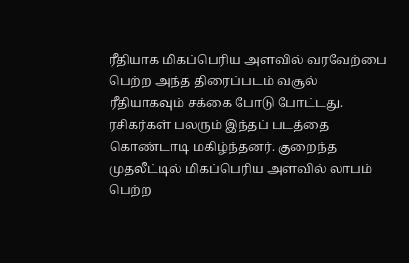ரீதியாக மிகப்பெரிய அளவில் வரவேற்பை பெற்ற அந்த திரைப்படம் வசூல் ரீதியாகவும் சக்கை போடு போட்டது. ரசிகர்கள் பலரும் இந்தப் படத்தை கொண்டாடி மகிழ்ந்தனர். குறைந்த முதலீட்டில் மிகப்பெரிய அளவில் லாபம் பெற்ற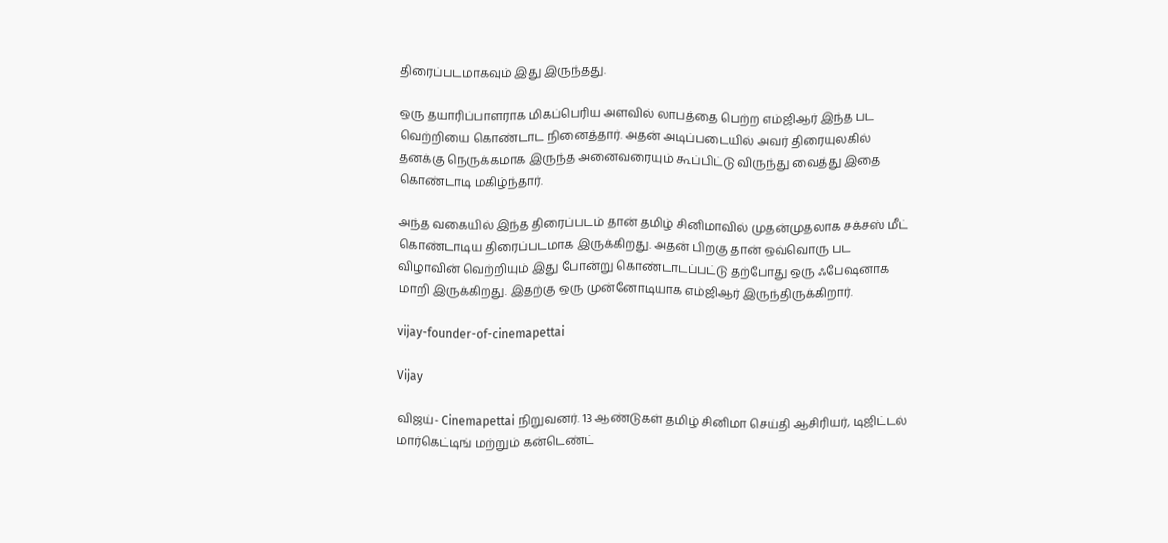திரைப்படமாகவும் இது இருந்தது.

ஒரு தயாரிப்பாளராக மிகப்பெரிய அளவில் லாபத்தை பெற்ற எம்ஜிஆர் இந்த பட வெற்றியை கொண்டாட நினைத்தார். அதன் அடிப்படையில் அவர் திரையுலகில் தனக்கு நெருக்கமாக இருந்த அனைவரையும் கூப்பிட்டு விருந்து வைத்து இதை கொண்டாடி மகிழ்ந்தார்.

அந்த வகையில் இந்த திரைப்படம் தான் தமிழ் சினிமாவில் முதன்முதலாக சக்சஸ் மீட் கொண்டாடிய திரைப்படமாக இருக்கிறது. அதன் பிறகு தான் ஒவ்வொரு பட விழாவின் வெற்றியும் இது போன்று கொண்டாடப்பட்டு தற்போது ஒரு ஃபேஷனாக மாறி இருக்கிறது. இதற்கு ஒரு முன்னோடியாக எம்ஜிஆர் இருந்திருக்கிறார்.

vijay-founder-of-cinemapettai

Vijay

விஜய்- Cinemapettai நிறுவனர். 13 ஆண்டுகள் தமிழ் சினிமா செய்தி ஆசிரியர், டிஜிட்டல் மார்கெட்டிங் மற்றும் கன்டெண்ட்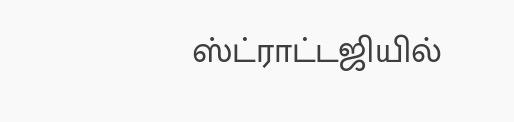ஸ்ட்ராட்டஜியில்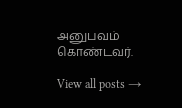அனுபவம் கொண்டவர்.

View all posts →